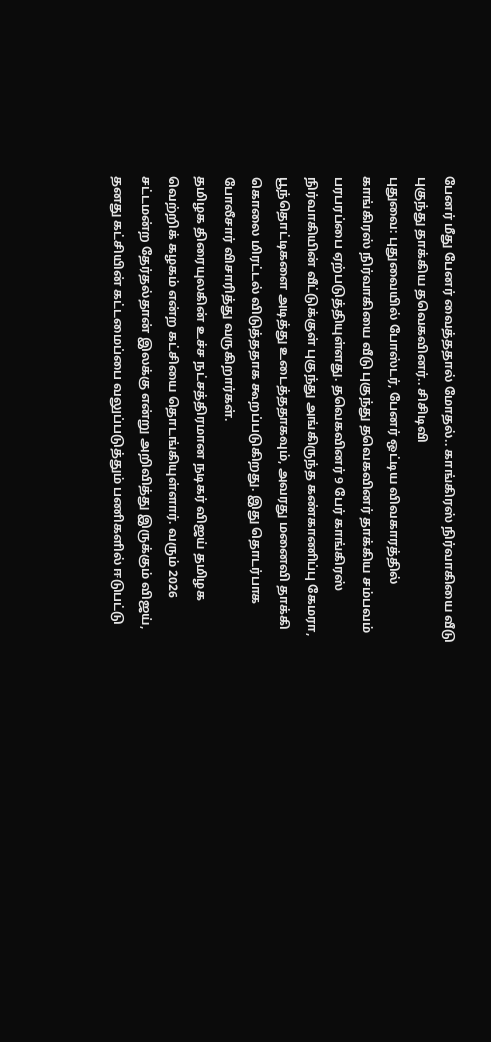பேனர் மீது பேனர் வைத்ததால் மோதல்.. காங்கிரஸ் நிர்வாகியை வீடு புகுந்து தாக்கிய தவெகவினர்.. சிசிடிவி
புதுவை: புதுவையில் போஸ்டர், பேனர் ஒட்டிய விவகாரத்தில் காங்கிரஸ் நிர்வாகியை வீடு புகுந்து தவெகவினர் தாக்கிய சம்பவம் பரபரப்பை ஏற்படுத்தியுள்ளது. தவெகவினர் 9 பேர் காங்கிரஸ் நிர்வாகியின் வீட்டுக்குள் புகுந்து அங்கிருந்த கண்காணிப்பு கேமரா, பூந்தொட்டிகளை அடித்து உடைத்ததாகவும், அவரது மனைவி தாக்கி கொலை மிரட்டல் விடுத்ததாக கூறப்படுகிறது. இது தொடர்பாக போலீசார் விசாரித்து வருகிறார்கள்.
தமிழக திரையுலகின் உச்ச நட்சத்திரமான நடிகர் விஜய் தமிழக வெற்றிக் கழகம் என்ற கட்சியை தொடங்கியுள்ளார். வரும் 2026 சட்டமன்ற தேர்தல்தான் இலக்கு என்று அறிவித்து இருக்கும் விஜய், தனது கட்சியின் கட்டமைப்பை வலுப்படுத்தும் பணிகளில் ஈடுபட்டு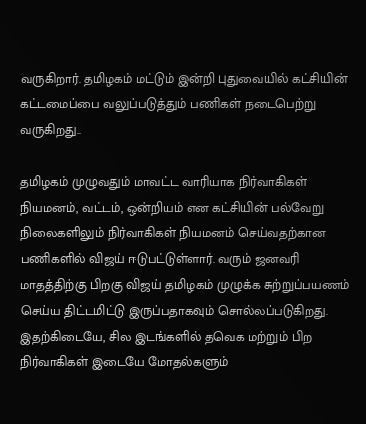வருகிறார். தமிழகம் மட்டும் இன்றி புதுவையில் கட்சியின் கட்டமைப்பை வலுப்படுத்தும் பணிகள் நடைபெற்று வருகிறது..

தமிழகம் முழுவதும் மாவட்ட வாரியாக நிர்வாகிகள் நியமனம், வட்டம், ஒன்றியம் என கட்சியின் பல்வேறு நிலைகளிலும் நிர்வாகிகள் நியமனம் செய்வதற்கான பணிகளில் விஜய் ஈடுபட்டுள்ளார். வரும் ஜனவரி மாதத்திற்கு பிறகு விஜய் தமிழகம் முழுக்க சுற்றுப்பயணம் செய்ய திட்டமிட்டு இருப்பதாகவும் சொல்லப்படுகிறது. இதற்கிடையே, சில இடங்களில் தவெக மற்றும் பிற நிர்வாகிகள் இடையே மோதல்களும்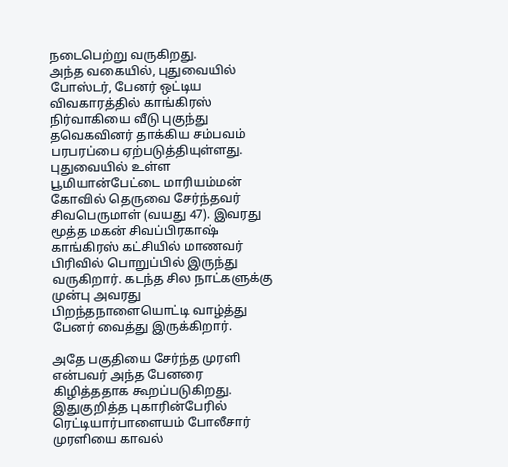நடைபெற்று வருகிறது.
அந்த வகையில், புதுவையில் போஸ்டர், பேனர் ஒட்டிய விவகாரத்தில் காங்கிரஸ் நிர்வாகியை வீடு புகுந்து தவெகவினர் தாக்கிய சம்பவம் பரபரப்பை ஏற்படுத்தியுள்ளது. புதுவையில் உள்ள பூமியான்பேட்டை மாரியம்மன் கோவில் தெருவை சேர்ந்தவர் சிவபெருமாள் (வயது 47). இவரது மூத்த மகன் சிவப்பிரகாஷ் காங்கிரஸ் கட்சியில் மாணவர் பிரிவில் பொறுப்பில் இருந்து வருகிறார். கடந்த சில நாட்களுக்கு முன்பு அவரது பிறந்தநாளையொட்டி வாழ்த்து பேனர் வைத்து இருக்கிறார்.

அதே பகுதியை சேர்ந்த முரளி என்பவர் அந்த பேனரை கிழித்ததாக கூறப்படுகிறது. இதுகுறித்த புகாரின்பேரில் ரெட்டியார்பாளையம் போலீசார் முரளியை காவல்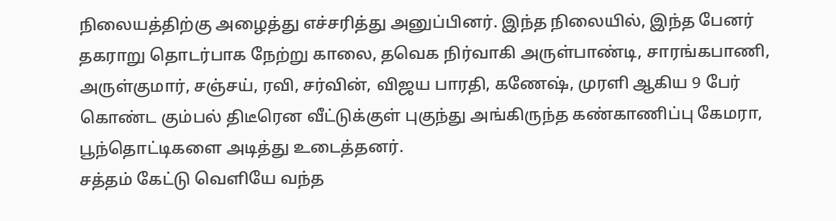நிலையத்திற்கு அழைத்து எச்சரித்து அனுப்பினர். இந்த நிலையில், இந்த பேனர் தகராறு தொடர்பாக நேற்று காலை, தவெக நிர்வாகி அருள்பாண்டி, சாரங்கபாணி, அருள்குமார், சஞ்சய், ரவி, சர்வின், விஜய பாரதி, கணேஷ், முரளி ஆகிய 9 பேர் கொண்ட கும்பல் திடீரென வீட்டுக்குள் புகுந்து அங்கிருந்த கண்காணிப்பு கேமரா, பூந்தொட்டிகளை அடித்து உடைத்தனர்.
சத்தம் கேட்டு வெளியே வந்த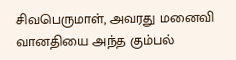சிவபெருமாள், அவரது மனைவி வானதியை அந்த கும்பல்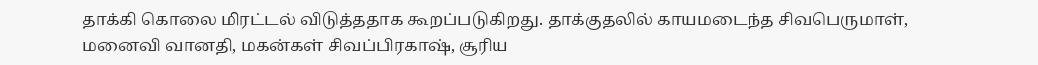தாக்கி கொலை மிரட்டல் விடுத்ததாக கூறப்படுகிறது. தாக்குதலில் காயமடைந்த சிவபெருமாள், மனைவி வானதி, மகன்கள் சிவப்பிரகாஷ், சூரிய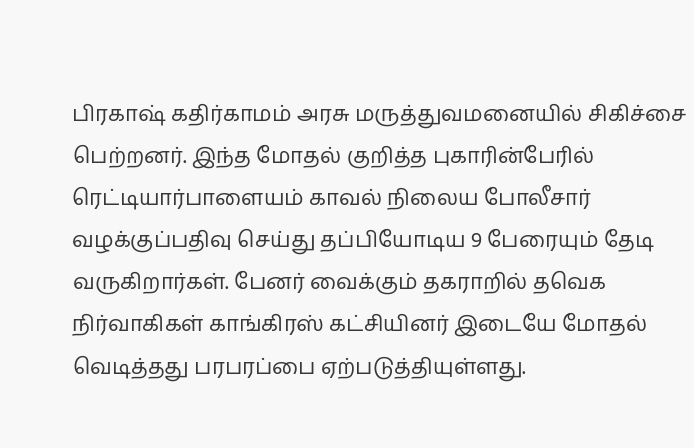பிரகாஷ் கதிர்காமம் அரசு மருத்துவமனையில் சிகிச்சை பெற்றனர். இந்த மோதல் குறித்த புகாரின்பேரில் ரெட்டியார்பாளையம் காவல் நிலைய போலீசார் வழக்குப்பதிவு செய்து தப்பியோடிய 9 பேரையும் தேடி வருகிறார்கள். பேனர் வைக்கும் தகராறில் தவெக நிர்வாகிகள் காங்கிரஸ் கட்சியினர் இடையே மோதல் வெடித்தது பரபரப்பை ஏற்படுத்தியுள்ளது.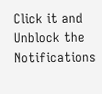Click it and Unblock the Notifications